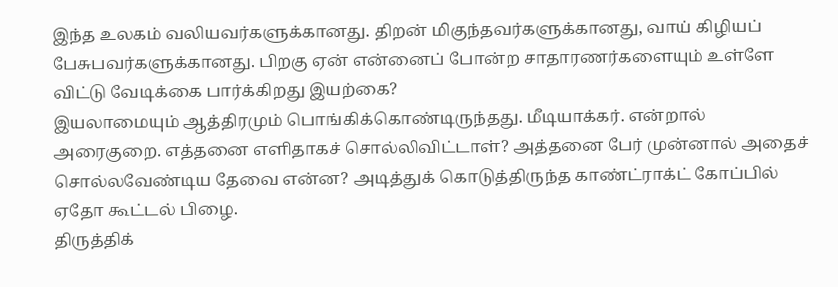இந்த உலகம் வலியவர்களுக்கானது. திறன் மிகுந்தவர்களுக்கானது, வாய் கிழியப் பேசுபவர்களுக்கானது. பிறகு ஏன் என்னைப் போன்ற சாதாரணர்களையும் உள்ளே விட்டு வேடிக்கை பார்க்கிறது இயற்கை?
இயலாமையும் ஆத்திரமும் பொங்கிக்கொண்டிருந்தது. மீடியாக்கர். என்றால் அரைகுறை. எத்தனை எளிதாகச் சொல்லிவிட்டாள்? அத்தனை பேர் முன்னால் அதைச் சொல்லவேண்டிய தேவை என்ன? அடித்துக் கொடுத்திருந்த காண்ட்ராக்ட் கோப்பில் ஏதோ கூட்டல் பிழை.
திருத்திக்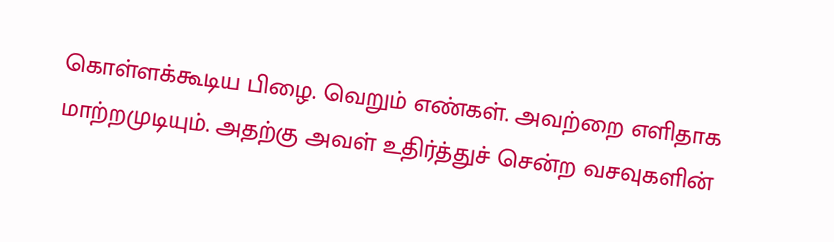கொள்ளக்கூடிய பிழை. வெறும் எண்கள். அவற்றை எளிதாக மாற்றமுடியும். அதற்கு அவள் உதிர்த்துச் சென்ற வசவுகளின்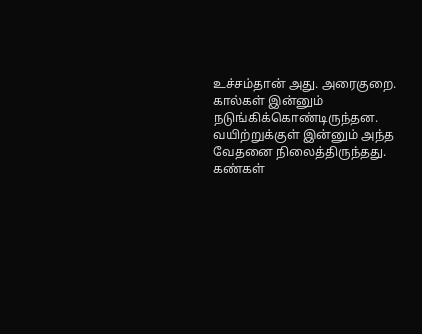உச்சம்தான் அது. அரைகுறை. கால்கள் இன்னும் நடுங்கிக்கொண்டிருந்தன. வயிற்றுக்குள் இன்னும் அந்த வேதனை நிலைத்திருந்தது. கண்கள்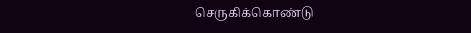செருகிக்கொண்டு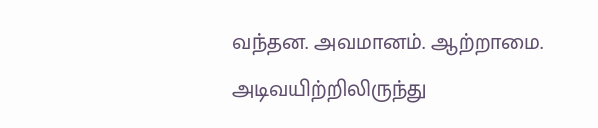வந்தன. அவமானம். ஆற்றாமை. அடிவயிற்றிலிருந்து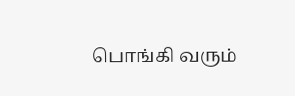பொங்கி வரும்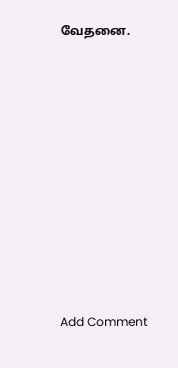வேதனை.















Add Comment